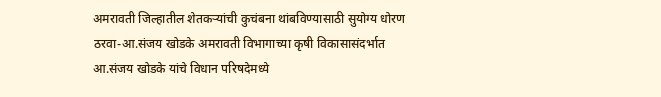अमरावती जिल्हातील शेतकऱ्यांची कुचंबना थांबविण्यासाठी सुयोग्य धोरण ठरवा-आ.संजय खोडके अमरावती विभागाच्या कृषी विकासासंदर्भात आ.संजय खोडके यांचे विधान परिषदेमध्ये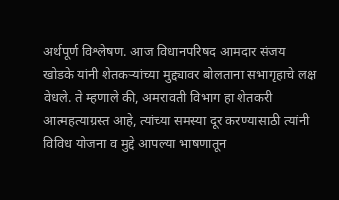अर्थपूर्ण विश्लेषण. आज विधानपरिषद आमदार संजय खोडके यांनी शेतकऱ्यांच्या मुद्द्यावर बोलताना सभागृहाचे लक्ष वेधले. ते म्हणाले की, अमरावती विभाग हा शेतकरी आत्महत्याग्रस्त आहे, त्यांच्या समस्या दूर करण्यासाठी त्यांनी विविध योजना व मुद्दे आपल्या भाषणातून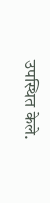उपस्थित केले.